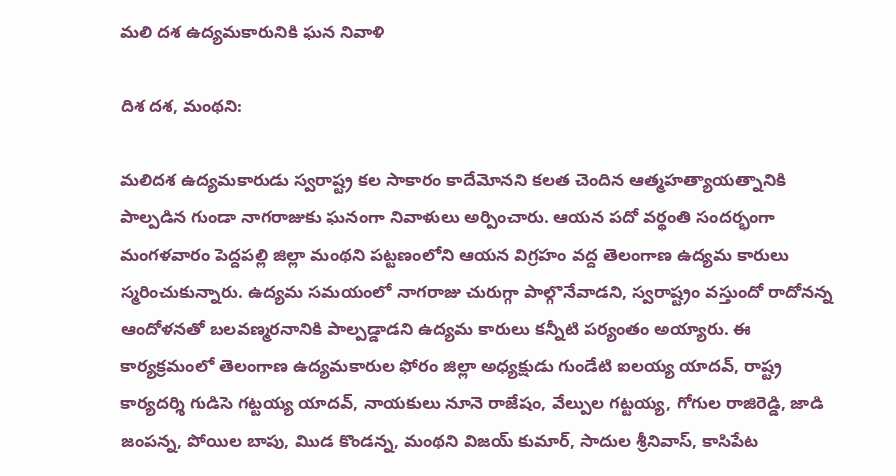మలి దశ ఉద్యమకారునికి ఘన నివాళి

దిశ దశ, మంథని:

మలిదశ ఉద్యమకారుడు స్వరాష్ట్ర కల సాకారం కాదేమోనని కలత చెందిన ఆత్మహత్యాయత్నానికి పాల్పడిన గుండా నాగరాజుకు ఘనంగా నివాళులు అర్పించారు. ఆయన పదో వర్థంతి సందర్భంగా మంగళవారం పెద్దపల్లి జిల్లా మంథని పట్టణంలోని ఆయన విగ్రహం వద్ద తెలంగాణ ఉద్యమ కారులు స్మరించుకున్నారు. ఉద్యమ సమయంలో నాగరాజు చురుగ్గా పాల్గొనేవాడని, స్వరాష్ట్రం వస్తుందో రాదోనన్న ఆందోళనతో బలవణ్మరనానికి పాల్పడ్డాడని ఉద్యమ కారులు కన్నీటి పర్యంతం అయ్యారు. ఈ కార్యక్రమంలో తెలంగాణ ఉద్యమకారుల ఫోరం జిల్లా అధ్యక్షుడు గుండేటి ఐలయ్య యాదవ్, రాష్ట్ర కార్యదర్శి గుడిసె గట్టయ్య యాదవ్, నాయకులు నూనె రాజేషం, వేల్పుల గట్టయ్య, గోగుల రాజిరెడ్డి, జాడి జంపన్న, పోయిల బాపు, మిుడ కొండన్న, మంథని విజయ్ కుమార్, సాదుల శ్రీనివాస్, కాసిపేట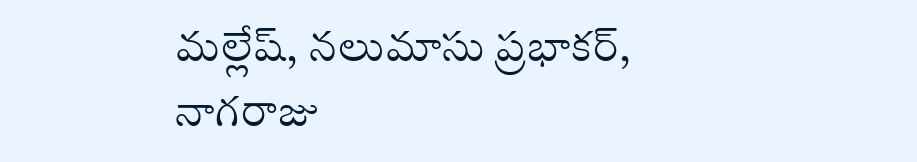మల్లేష్, నలుమాసు ప్రభాకర్, నాగరాజు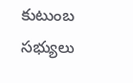కుటుంబ సభ్యులు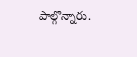పాల్గొన్నారు.